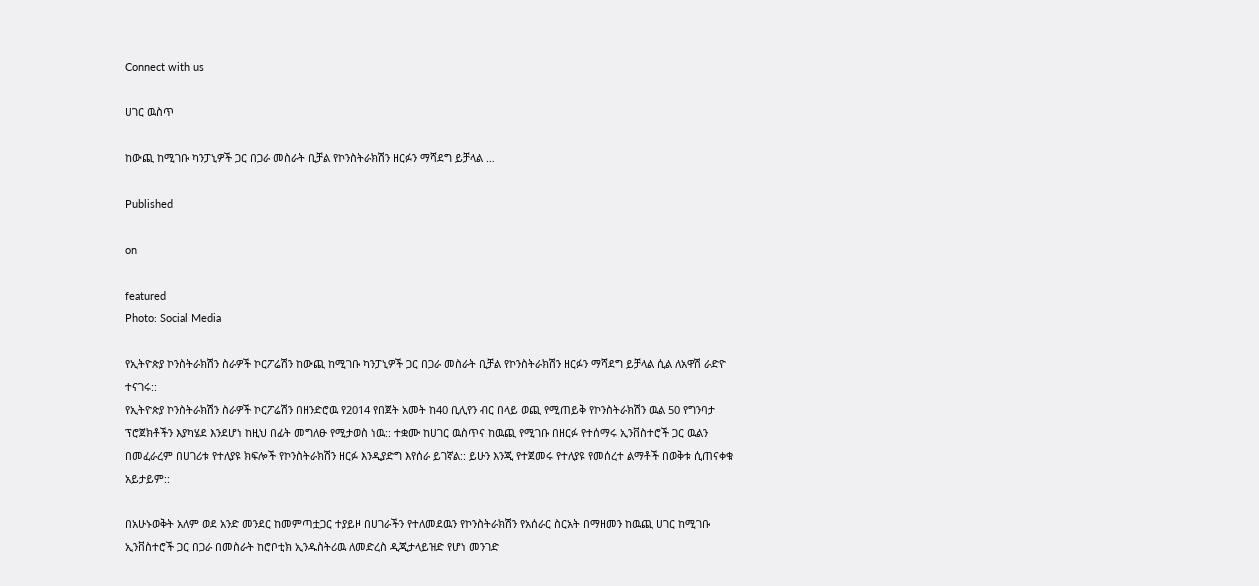Connect with us

ሀገር ዉስጥ

ከውጪ ከሚገቡ ካንፓኒዎች ጋር በጋራ መስራት ቢቻል የኮንስትራክሽን ዘርፉን ማሻደግ ይቻላል …

Published

on

featured
Photo: Social Media

የኢትዮጵያ ኮንስትራክሽን ስራዎች ኮርፖሬሽን ከውጪ ከሚገቡ ካንፓኒዎች ጋር በጋራ መስራት ቢቻል የኮንስትራክሽን ዘርፉን ማሻደግ ይቻላል ሲል ለአዋሽ ራድዮ ተናገሩ::
የኢትዮጵያ ኮንስትራክሽን ስራዎች ኮርፖሬሽን በዘንድሮዉ የ2014 የበጀት አመት ከ40 ቢሊየን ብር በላይ ወጪ የሚጠይቅ የኮንስትራክሽን ዉል 50 የግንባታ ፕሮጀክቶችን እያካሄደ እንደሆነ ከዚህ በፊት መግለፁ የሚታወስ ነዉ:: ተቋሙ ከሀገር ዉስጥና ከዉጪ የሚገቡ በዘርፉ የተሰማሩ ኢንቨስተሮች ጋር ዉልን በመፈራረም በሀገሪቱ የተለያዩ ክፍሎች የኮንስትራክሽን ዘርፉ እንዲያድግ እየሰራ ይገኛል:: ይሁን እንጂ የተጀመሩ የተለያዩ የመሰረተ ልማቶች በወቅቱ ሲጠናቀቁ አይታይም::

በአሁኑወቅት አለም ወደ አንድ መንደር ከመምጣቷጋር ተያይዞ በሀገራችን የተለመደዉን የኮንስትራክሽን የአሰራር ስርአት በማዘመን ከዉጪ ሀገር ከሚገቡ ኢንቨስተሮች ጋር በጋራ በመስራት ከሮቦቲክ ኢንዱስትሪዉ ለመድረስ ዲጂታላይዝድ የሆነ መንገድ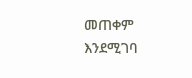መጠቀም እንደሚገባ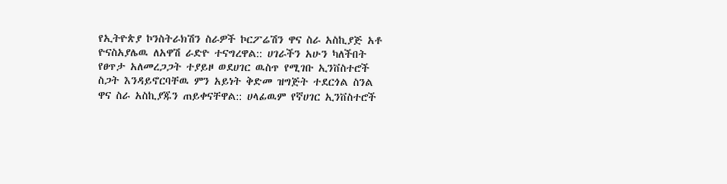የኢትዮጵያ ኮንስትራክሽን ስራዎች ኮርፖሬሽን ዋና ስራ አስኪያጅ አቶ ዮናስአያሌዉ ለአዋሽ ራድዮ ተናግረዋል:: ሀገራችን አሁን ካለችበት የፀጥታ አለመረጋጋት ተያይዞ ወደሀገር ዉስጥ የሚገቡ ኢንቨስተሮች ስጋት እንዳይኖርባቸዉ ምን አይነት ቅድመ ዝግጅት ተደርጎል ስንል ዋና ስራ አስኪያጁን ጠይቀናቸዋል:: ሀላፊዉም የኛሀገር ኢንቨስተሮች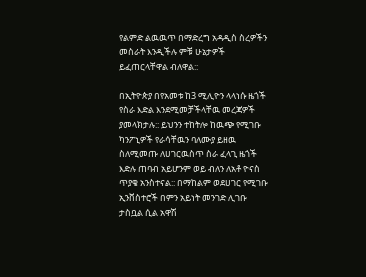የልምድ ልዉዉጥ በማድረግ አዳዲስ ስረዎችን መስራት እንዲችሉ ምቹ ሁኔታዎች ይፈጠርላቸዋል ብለዋል::

በኢትዮጵያ በየአመቱ ከ3 ሚሊዮን ላላነሱ ዜጎች የስራ እድል እንደሚመቻችላቸዉ መረጃዎች ያመላክታሉ:: ይህንን ተከትሎ ከዉጭ የሚገቡ ካንፖኒዎች የራሳቸዉን ባለሙያ ይዘዉ ስለሚመጡ ለሀገርዉስጥ ስራ ፈላጊ ዜጎች እድሉ ጠባብ አይሆንም ወይ ብለን ለአቶ ዮናስ ጥያቄ አንስተናል:: በማከልም ወደሀገር የሚገቡ ኢንቨስተሮች በምን አይነት መንገድ ሊገቡ ታስቧል ሲል አዋሽ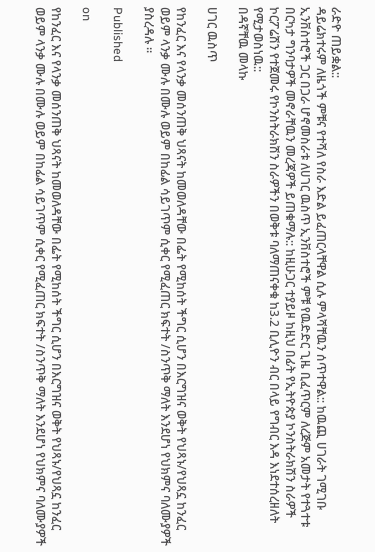ራድዮ ጠይቋል::
ዳይሬክተሩም ለዜጎች ምቹና የተሻለ የስራ እድል ይፈጠርላቸዋል ሲሉ ምላሻቸዉን ሰጥተዋል:: ከዉጪ ሀገራት ገሚገቡ ኢንቨስተሮች ጋር በጋራ ሆኖመስራቱ ለሀገር ዉስጥ ኢንቨስተሮች ምቹ የዉድድር ጊዜ ቢፈጥርም ለረጅም አመታት የተጓተቱ በርካታ ግንባታዎች መኖራቸዉን መረጃዎች ይጠቁማሉ:: ከዚሁጋር ተያይዞ ከዚህ በፊት የኢትዮጵያ ኮንስትራክሽን ስራዎች ኮርፖሬሽን የተጀመሩ የኮንስትራክሽን ስራዎችን በወቅቱ ባለማጠናቀቁ ከ3.2 ቢሊዮን ብር በላይ የግብር እዳ እነደተሰረዘለት የሚታወስነዉ::
በዳኛቸዉ መላኩ

ሀገር ዉስጥ

የከንፈር እና የላንቃ መሰንጠቅ ህጻናት ከመወለዳቸው በፌት የሚከሰት ችግር ሲሆን በእርግዝና ወቅት የህጻኑ/የህጻኗ ከንፈር ወይም ላንቃ ሙሉ በሙሉ ወይም በከፊል ሳይገጥም ሲቀር የሚፈጠር ክፍተት /ስንጥቅ ማለት እንደሆነ የህክምና ባለሙያዎች ያስረዳሉ ።

Published

on

የከንፈር እና የላንቃ መሰንጠቅ ህጻናት ከመወለዳቸው በፌት የሚከሰት ችግር ሲሆን በእርግዝና ወቅት የህጻኑ/የህጻኗ ከንፈር ወይም ላንቃ ሙሉ በሙሉ ወይም በከፊል ሳይገጥም ሲቀር የሚፈጠር ክፍተት /ስንጥቅ ማለት እንደሆነ የህክምና ባለሙያዎች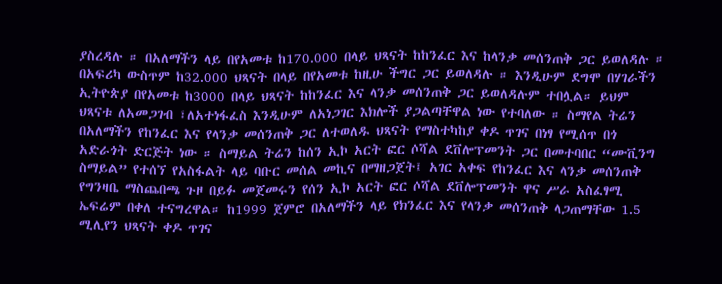ያስረዳሉ ። በአለማችን ላይ በየአመቱ ከ170.000 በላይ ህጻናት ከከንፈር እና ከላንቃ መሰንጠቅ ጋር ይወለዳሉ ። በአፍሪካ ውስጥም ከ32.000 ህጻናት በላይ በየአመቱ ከዚሁ ችግር ጋር ይወለዳሉ ። እንዲሁም ደግሞ በሃገራችን ኢትዮጵያ በየአመቱ ከ3000 በላይ ህጻናት ከከንፈር እና ላንቃ መሰንጠቅ ጋር ይወለዳሉም ተበሏል። ይህም ህጻናቱ ለአመጋገብ ፣ለአተነፋፈስ እንዲሁም ለአነጋገር እክሎች ያጋልጣቸዋል ነው የተባለው ። ስማየል ትሬን በአለማችን የከንፈር እና የላንቃ መሰንጠቅ ጋር ለተወለዱ ህጻናት የማስተካከያ ቀዶ ጥገና በነፃ የሚሰጥ በጎ አድራጎት ድርጅት ነው ። ስማይል ትሬን ከሰን ኢኮ አርት ፎር ሶሻል ደቨሎፕመንት ጋር በመተባበር “ሙቪንግ ስማይል” የተሰኘ የአስፋልት ላይ ባቡር መሰል መኪና በማዘጋጀት፤ አገር አቀፍ የከንፈር እና ላንቃ መሰንጠቅ የግንዛቤ ማስጨበጫ ጉዞ በይፉ መጀመሩን የሰን ኢኮ አርት ፎር ሶሻል ደቨሎፕመንት ዋና ሥራ አስፈፃሚ ኤፍሬም በቀለ ተናግረዋል። ከ1999 ጀምሮ በአለማችን ላይ የክንፈር እና የላንቃ መሰንጠቅ ላጋጠማቸው 1.5 ሚሊየን ህጻናት ቀዶ ጥገና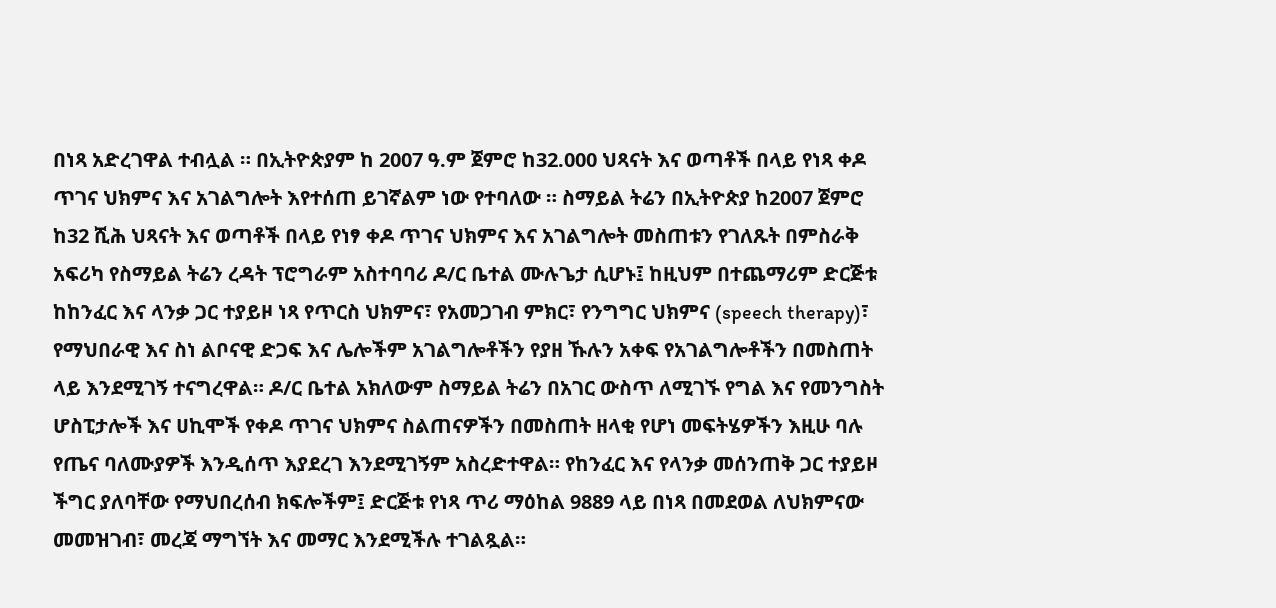በነጻ አድረገዋል ተብሏል ። በኢትዮጵያም ከ 2007 ዓ.ም ጀምሮ ከ32.000 ህጻናት እና ወጣቶች በላይ የነጻ ቀዶ ጥገና ህክምና እና አገልግሎት እየተሰጠ ይገኛልም ነው የተባለው ። ስማይል ትሬን በኢትዮጵያ ከ2007 ጀምሮ ከ32 ሺሕ ህጻናት እና ወጣቶች በላይ የነፃ ቀዶ ጥገና ህክምና እና አገልግሎት መስጠቱን የገለጹት በምስራቅ አፍሪካ የስማይል ትሬን ረዳት ፕሮግራም አስተባባሪ ዶ/ር ቤተል ሙሉጌታ ሲሆኑ፤ ከዚህም በተጨማሪም ድርጅቱ ከከንፈር እና ላንቃ ጋር ተያይዞ ነጻ የጥርስ ህክምና፣ የአመጋገብ ምክር፣ የንግግር ህክምና (speech therapy)፣ የማህበራዊ እና ስነ ልቦናዊ ድጋፍ እና ሌሎችም አገልግሎቶችን የያዘ ኹሉን አቀፍ የአገልግሎቶችን በመስጠት ላይ እንደሚገኝ ተናግረዋል። ዶ/ር ቤተል አክለውም ስማይል ትሬን በአገር ውስጥ ለሚገኙ የግል እና የመንግስት ሆስፒታሎች እና ሀኪሞች የቀዶ ጥገና ህክምና ስልጠናዎችን በመስጠት ዘላቂ የሆነ መፍትሄዎችን እዚሁ ባሉ የጤና ባለሙያዎች እንዲሰጥ እያደረገ እንደሚገኝም አስረድተዋል። የከንፈር እና የላንቃ መሰንጠቅ ጋር ተያይዞ ችግር ያለባቸው የማህበረሰብ ክፍሎችም፤ ድርጅቱ የነጻ ጥሪ ማዕከል 9889 ላይ በነጻ በመደወል ለህክምናው መመዝገብ፣ መረጃ ማግኘት እና መማር እንደሚችሉ ተገልጿል።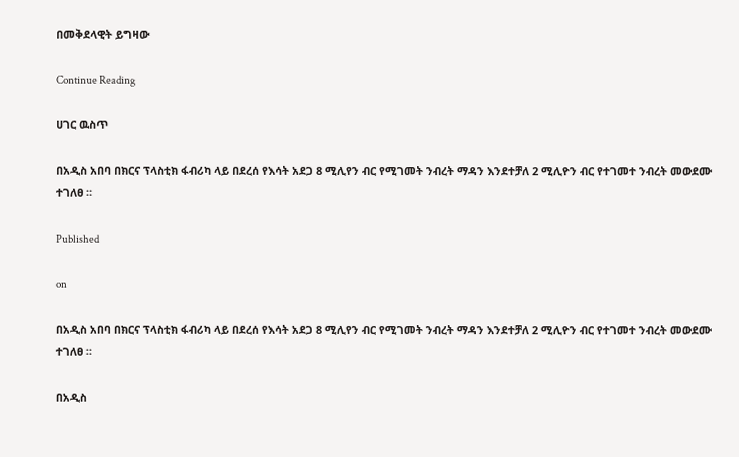በመቅደላዊት ይግዛው

Continue Reading

ሀገር ዉስጥ

በአዲስ አበባ በክርና ፕላስቲክ ፋብሪካ ላይ በደረሰ የእሳት አደጋ 8 ሚሊየን ብር የሚገመት ንብረት ማዳን እንደተቻለ 2 ሚሊዮን ብር የተገመተ ንብረት መውደሙ ተገለፀ ።

Published

on

በአዲስ አበባ በክርና ፕላስቲክ ፋብሪካ ላይ በደረሰ የእሳት አደጋ 8 ሚሊየን ብር የሚገመት ንብረት ማዳን እንደተቻለ 2 ሚሊዮን ብር የተገመተ ንብረት መውደሙ ተገለፀ ።

በአዲስ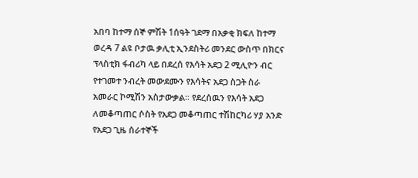አበባ ከተማ ሰኞ ምሽት 1ሰዓት ገደማ በአቃቂ ክፍለ ከተማ ወረዳ 7 ልዩ ቦታዉ ቃሊቲ ኢንደስትሪ መንደር ውስጥ በክርና ፕላስቲክ ፋብሪካ ላይ በደረሰ የእሳት አደጋ 2 ሚሊዮን ብር የተገመተ ንብረት መውደሙን የእሳትና አደጋ ስጋት ስራ አመራር ኮሚሽን አስታውቃል። የደረሰዉን የእሳት አደጋ ለመቆጣጠር ሶስት የአደጋ መቆጣጠር ተሽከርካሪ ሃያ አንድ የአደጋ ጊዜ ሰራተኞች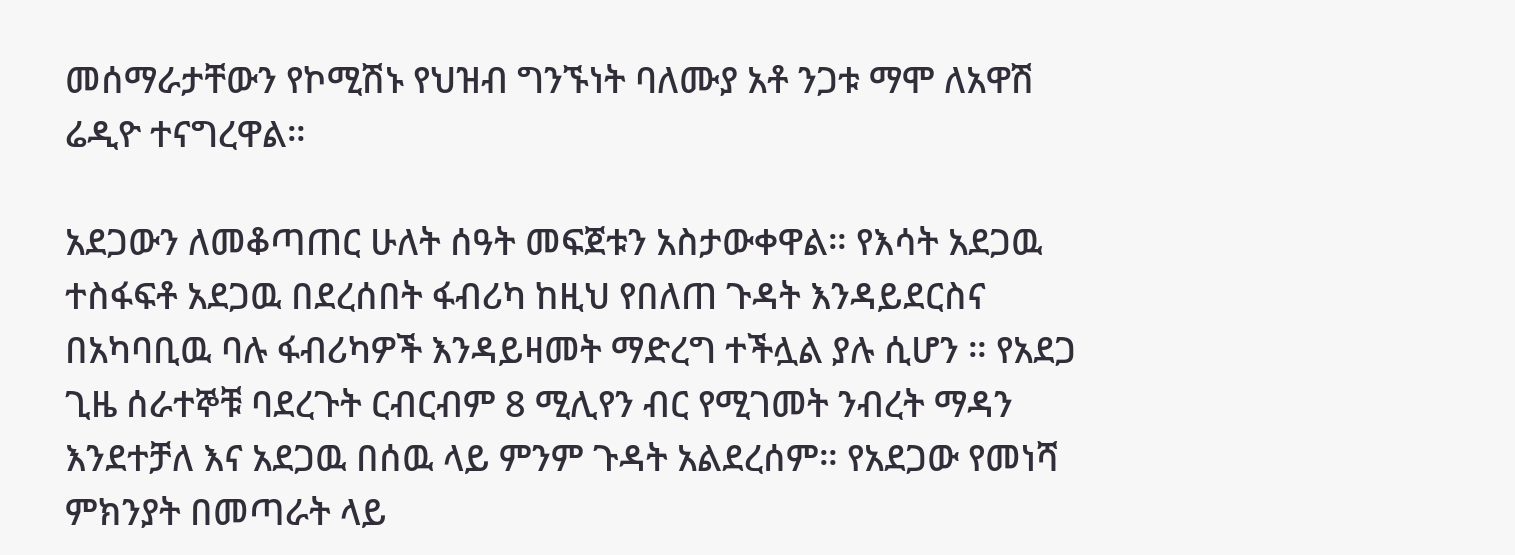መሰማራታቸውን የኮሚሽኑ የህዝብ ግንኙነት ባለሙያ አቶ ንጋቱ ማሞ ለአዋሽ ሬዲዮ ተናግረዋል።

አደጋውን ለመቆጣጠር ሁለት ሰዓት መፍጀቱን አስታውቀዋል። የእሳት አደጋዉ ተስፋፍቶ አደጋዉ በደረሰበት ፋብሪካ ከዚህ የበለጠ ጉዳት እንዳይደርስና በአካባቢዉ ባሉ ፋብሪካዎች እንዳይዛመት ማድረግ ተችሏል ያሉ ሲሆን ። የአደጋ ጊዜ ሰራተኞቹ ባደረጉት ርብርብም 8 ሚሊየን ብር የሚገመት ንብረት ማዳን እንደተቻለ እና አደጋዉ በሰዉ ላይ ምንም ጉዳት አልደረሰም። የአደጋው የመነሻ ምክንያት በመጣራት ላይ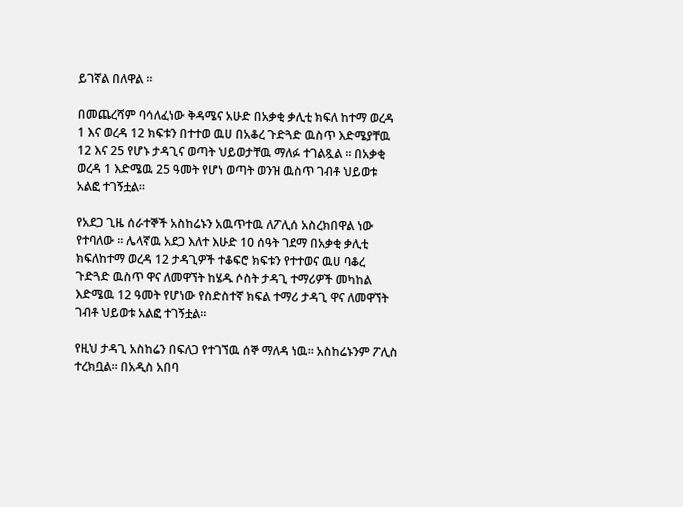ይገኛል በለዋል ።

በመጨረሻም ባሳለፈነው ቅዳሜና አሁድ በአቃቂ ቃሊቲ ክፍለ ከተማ ወረዳ 1 እና ወረዳ 12 ክፍቱን በተተወ ዉሀ በአቆረ ጉድጓድ ዉስጥ እድሜያቸዉ 12 እና 25 የሆኑ ታዳጊና ወጣት ህይወታቸዉ ማለፉ ተገልጿል ። በአቃቂ ወረዳ 1 እድሜዉ 25 ዓመት የሆነ ወጣት ወንዝ ዉስጥ ገብቶ ህይወቱ አልፎ ተገኝቷል።

የአደጋ ጊዜ ሰራተኞች አስከሬኑን አዉጥተዉ ለፖሊሰ አስረክበዋል ነው የተባለው ። ሌላኛዉ አደጋ እለተ እሁድ 10 ሰዓት ገደማ በአቃቂ ቃሊቲ ክፍለከተማ ወረዳ 12 ታዳጊዎች ተቆፍሮ ክፍቱን የተተወና ዉሀ ባቆረ ጉድጓድ ዉስጥ ዋና ለመዋኘት ከሄዱ ሶስት ታዳጊ ተማሪዎች መካከል እድሜዉ 12 ዓመት የሆነው የስድስተኛ ክፍል ተማሪ ታዳጊ ዋና ለመዋኘት ገብቶ ህይወቱ አልፎ ተገኝቷል።

የዚህ ታዳጊ አስከሬን በፍለጋ የተገኘዉ ሰኞ ማለዳ ነዉ። አስከሬኑንም ፖሊስ ተረክቧል። በአዲስ አበባ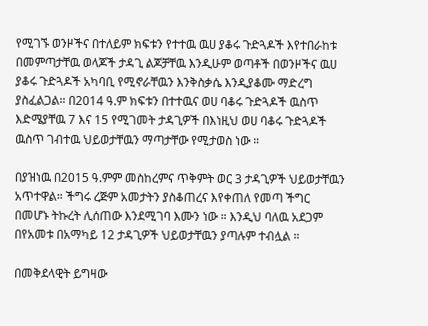የሚገኙ ወንዞችና በተለይም ክፍቱን የተተዉ ዉሀ ያቆሩ ጉድጓዶች እየተበራከቱ በመምጣታቸዉ ወላጆች ታዳጊ ልጆቻቸዉ እንዲሁም ወጣቶች በወንዞችና ዉሀ ያቆሩ ጉድጓዶች አካባቢ የሚኖራቸዉን እንቅስቃሴ እንዲያቆሙ ማድረግ ያስፈልጋል። በ2014 ዓ.ም ክፍቱን በተተዉና ወሀ ባቆሩ ጉድጓዶች ዉስጥ እድሜያቸዉ 7 እና 15 የሚገመት ታዳጊዎች በእነዚህ ወሀ ባቆሩ ጉድጓዶች ዉስጥ ገብተዉ ህይወታቸዉን ማጣታቸው የሚታወስ ነው ።

በያዝነዉ በ2015 ዓ.ምም መስከረምና ጥቅምት ወር 3 ታዳጊዎች ህይወታቸዉን አጥተዋል። ችግሩ ረጅም አመታትን ያስቆጠረና እየቀጠለ የመጣ ችግር በመሆኑ ትኩረት ሊሰጠው እንደሚገባ እሙን ነው ። እንዲህ ባለዉ አደጋም በየአመቱ በአማካይ 12 ታዳጊዎች ህይወታቸዉን ያጣሉም ተብሏል ።

በመቅደላዊት ይግዛው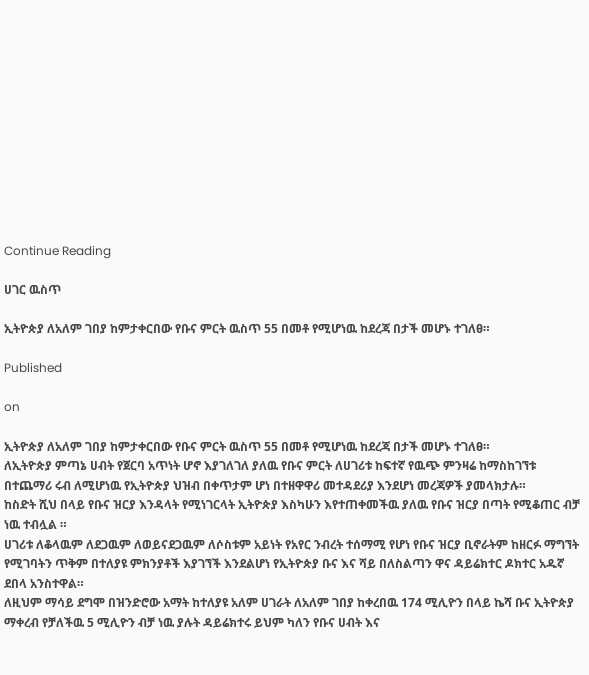Continue Reading

ሀገር ዉስጥ

ኢትዮጵያ ለአለም ገበያ ከምታቀርበው የቡና ምርት ዉስጥ 55 በመቶ የሚሆነዉ ከደረጃ በታች መሆኑ ተገለፀ።

Published

on

ኢትዮጵያ ለአለም ገበያ ከምታቀርበው የቡና ምርት ዉስጥ 55 በመቶ የሚሆነዉ ከደረጃ በታች መሆኑ ተገለፀ።
ለኢትዮጵያ ምጣኔ ሀብት የጀርባ አጥነት ሆኖ እያገለገለ ያለዉ የቡና ምርት ለሀገሪቱ ከፍተኛ የዉጭ ምንዛሬ ከማስከገኘቱ በተጨማሪ ሩብ ለሚሆነዉ የኢትዮጵያ ህዝብ በቀጥታም ሆነ በተዘዋዋሪ መተዳደሪያ እንደሆነ መረጃዎች ያመላክታሉ።
ከስድት ሺህ በላይ የቡና ዝርያ እንዳላት የሚነገርላት ኢትዮጵያ እስካሁን እየተጠቀመችዉ ያለዉ የቡና ዝርያ በጣት የሚቆጠር ብቻ ነዉ ተብሏል ።
ሀገሪቱ ለቆላዉም ለደጋዉም ለወይናደጋዉም ለሶስቱም አይነት የአየር ንብረት ተሰማሚ የሆነ የቡና ዝርያ ቢኖራትም ከዘርፉ ማግኘት የሚገባትን ጥቅም በተለያዩ ምክንያቶች እያገኘች እንደልሆነ የኢትዮጵያ ቡና እና ሻይ በለስልጣን ዋና ዳይሬክተር ዶክተር አዱኛ ደበላ አንስተዋል።
ለዚህም ማሳይ ደግሞ በዝንድሮው አማት ከተለያዩ አለም ሀገራት ለአለም ገበያ ከቀረበዉ 174 ሚሊዮን በላይ ኬሻ ቡና ኢትዮጵያ ማቀረብ የቻለችዉ 5 ሚሊዮን ብቻ ነዉ ያሉት ዳይሬክተሩ ይህም ካለን የቡና ሀብት እና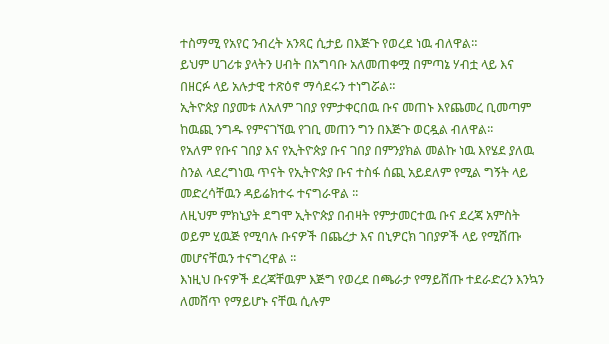ተስማሚ የአየር ንብረት አንጻር ሲታይ በእጅጉ የወረደ ነዉ ብለዋል።
ይህም ሀገሪቱ ያላትን ሀብት በአግባቡ አለመጠቀሟ በምጣኔ ሃብቷ ላይ እና በዘርፉ ላይ አሉታዊ ተጽዕኖ ማሳደሩን ተነግሯል።
ኢትዮጵያ በያመቱ ለአለም ገበያ የምታቀርበዉ ቡና መጠኑ እየጨመረ ቢመጣም ከዉጪ ንግዱ የምናገኘዉ የገቢ መጠን ግን በእጅጉ ወርዷል ብለዋል፡፡
የአለም የቡና ገበያ እና የኢትዮጵያ ቡና ገበያ በምንያክል መልኩ ነዉ እየሄደ ያለዉ ስንል ላደረግነዉ ጥናት የኢትዮጵያ ቡና ተስፋ ሰጪ አይደለም የሚል ግኝት ላይ መድረሳቸዉን ዳይሬክተሩ ተናግራዋል ፡፡
ለዚህም ምክኒያት ደግሞ ኢትዮጵያ በብዛት የምታመርተዉ ቡና ደረጃ አምስት ወይም ሂዉጅ የሚባሉ ቡናዎች በጨረታ እና በኒዎርክ ገበያዎች ላይ የሚሸጡ መሆናቸዉን ተናግረዋል ፡፡
እነዚህ ቡናዎች ደረጃቸዉም እጅግ የወረደ በጫራታ የማይሸጡ ተደራድረን እንኳን ለመሸጥ የማይሆኑ ናቸዉ ሲሉም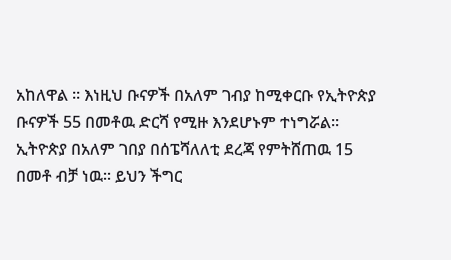አከለዋል ፡፡ እነዚህ ቡናዎች በአለም ገብያ ከሚቀርቡ የኢትዮጵያ ቡናዎች 55 በመቶዉ ድርሻ የሚዙ እንደሆኑም ተነግሯል፡፡
ኢትዮጵያ በአለም ገበያ በሰፔሻለለቲ ደረጃ የምትሸጠዉ 15 በመቶ ብቻ ነዉ፡፡ ይህን ችግር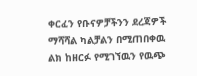ቀርፈን የቡናዎቻችንን ደረጃዎች ማሻሻል ካልቻልን በሚጠበቀዉ ልክ ከዘርፉ የሚገኘዉን የዉጭ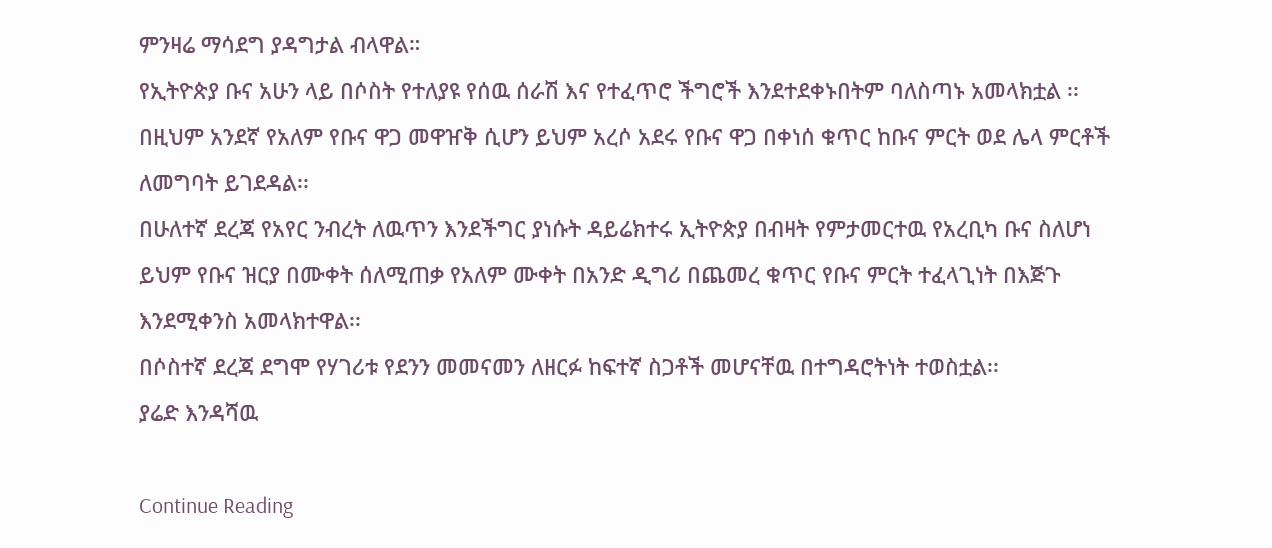ምንዛሬ ማሳደግ ያዳግታል ብላዋል።
የኢትዮጵያ ቡና አሁን ላይ በሶስት የተለያዩ የሰዉ ሰራሽ እና የተፈጥሮ ችግሮች እንደተደቀኑበትም ባለስጣኑ አመላክቷል ፡፡
በዚህም አንደኛ የአለም የቡና ዋጋ መዋዠቅ ሲሆን ይህም አረሶ አደሩ የቡና ዋጋ በቀነሰ ቁጥር ከቡና ምርት ወደ ሌላ ምርቶች ለመግባት ይገደዳል፡፡
በሁለተኛ ደረጃ የአየር ንብረት ለዉጥን እንደችግር ያነሱት ዳይሬክተሩ ኢትዮጵያ በብዛት የምታመርተዉ የአረቢካ ቡና ስለሆነ ይህም የቡና ዝርያ በሙቀት ሰለሚጠቃ የአለም ሙቀት በአንድ ዲግሪ በጨመረ ቁጥር የቡና ምርት ተፈላጊነት በእጅጉ እንደሚቀንስ አመላክተዋል፡፡
በሶስተኛ ደረጃ ደግሞ የሃገሪቱ የደንን መመናመን ለዘርፉ ከፍተኛ ስጋቶች መሆናቸዉ በተግዳሮትነት ተወስቷል፡፡
ያሬድ እንዳሻዉ

Continue Reading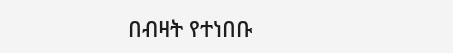በብዛት የተነበቡ